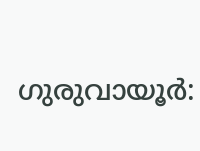ഗുരുവായൂർ: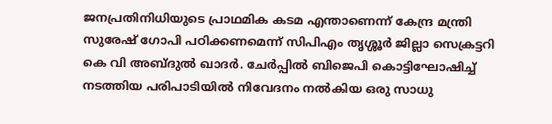ജനപ്രതിനിധിയുടെ പ്രാഥമിക കടമ എന്താണെന്ന് കേന്ദ്ര മന്ത്രി സുരേഷ് ഗോപി പഠിക്കണമെന്ന് സിപിഎം തൃശ്ശൂർ ജില്ലാ സെക്രട്ടറി കെ വി അബ്ദുൽ ഖാദർ. ചേർപ്പിൽ ബിജെപി കൊട്ടിഘോഷിച്ച് നടത്തിയ പരിപാടിയിൽ നിവേദനം നൽകിയ ഒരു സാധു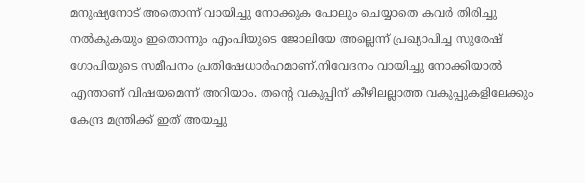മനുഷ്യനോട് അതൊന്ന് വായിച്ചു നോക്കുക പോലും ചെയ്യാതെ കവർ തിരിച്ചു നൽകുകയും ഇതൊന്നും എംപിയുടെ ജോലിയേ അല്ലെന്ന് പ്രഖ്യാപിച്ച സുരേഷ് ഗോപിയുടെ സമീപനം പ്രതിഷേധാർഹമാണ്.നിവേദനം വായിച്ചു നോക്കിയാൽ എന്താണ് വിഷയമെന്ന് അറിയാം. തന്റെ വകുപ്പിന് കീഴിലല്ലാത്ത വകുപ്പുകളിലേക്കും കേന്ദ്ര മന്ത്രിക്ക് ഇത് അയച്ചു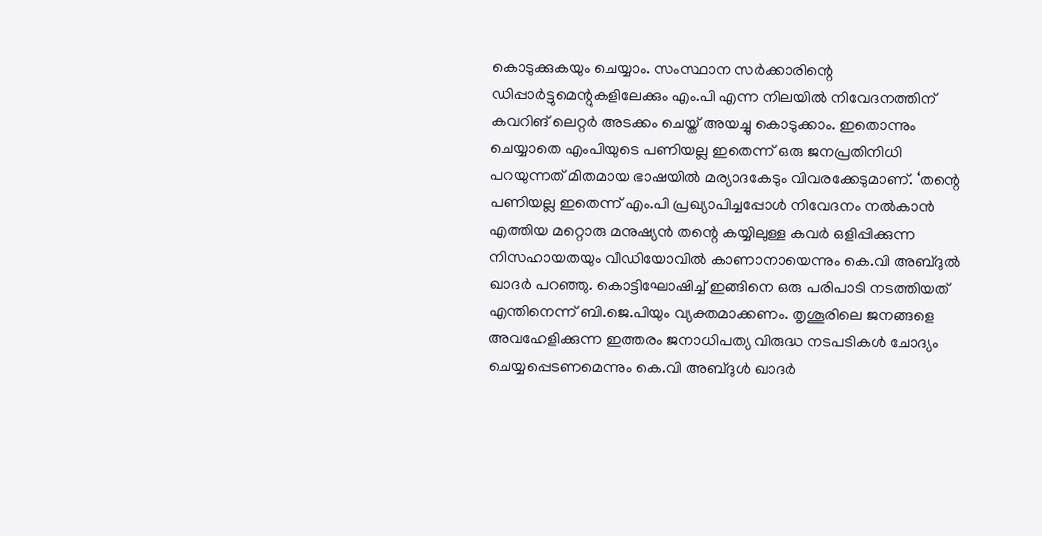കൊടുക്കുകയും ചെയ്യാം. സംസ്ഥാന സർക്കാരിന്റെ ഡിപ്പാർട്ടുമെന്റുകളിലേക്കും എം.പി എന്ന നിലയിൽ നിവേദനത്തിന് കവറിങ് ലെറ്റർ അടക്കം ചെയ്ത് അയച്ചു കൊടുക്കാം. ഇതൊന്നും ചെയ്യാതെ എംപിയുടെ പണിയല്ല ഇതെന്ന് ഒരു ജനപ്രതിനിധി പറയുന്നത് മിതമായ ഭാഷയിൽ മര്യാദകേടും വിവരക്കേടുമാണ്. ‘തന്റെ പണിയല്ല ഇതെന്ന് എം.പി പ്രഖ്യാപിച്ചപ്പോൾ നിവേദനം നൽകാൻ എത്തിയ മറ്റൊരു മനുഷ്യൻ തന്റെ കയ്യിലുള്ള കവർ ഒളിപ്പിക്കുന്ന നിസഹായതയും വീഡിയോവിൽ കാണാനായെന്നും കെ.വി അബ്ദുൽ ഖാദർ പറഞ്ഞു. കൊട്ടിഘോഷിച്ച് ഇങ്ങിനെ ഒരു പരിപാടി നടത്തിയത് എന്തിനെന്ന് ബി.ജെ.പിയും വ്യക്തമാക്കണം. തൃശൂരിലെ ജനങ്ങളെ അവഹേളിക്കുന്ന ഇത്തരം ജനാധിപത്യ വിരുദ്ധ നടപടികൾ ചോദ്യം ചെയ്യപ്പെടണമെന്നും കെ.വി അബ്ദുൾ ഖാദർ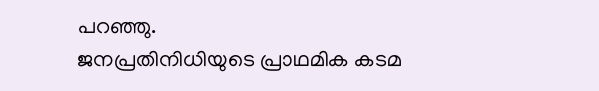പറഞ്ഞു.
ജനപ്രതിനിധിയുടെ പ്രാഥമിക കടമ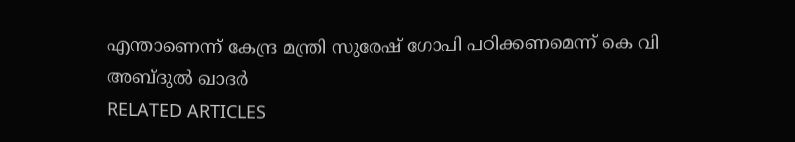എന്താണെന്ന് കേന്ദ്ര മന്ത്രി സുരേഷ് ഗോപി പഠിക്കണമെന്ന് കെ വി അബ്ദുൽ ഖാദർ
RELATED ARTICLES